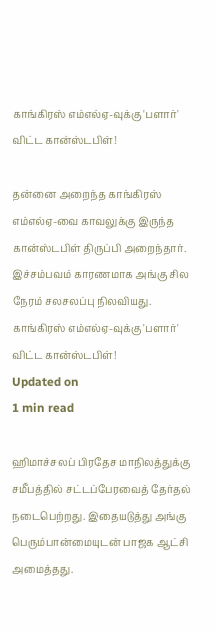காங்கிரஸ் எம்எல்ஏ-வுக்கு 'பளார்' விட்ட கான்ஸ்டபிள்!

தன்னை அறைந்த காங்கிரஸ் எம்எல்ஏ-வை காவலுக்கு இருந்த கான்ஸ்டபிள் திருப்பி அறைந்தார். இச்சம்பவம் காரணமாக அங்கு சில நேரம் சலசலப்பு நிலவியது.
காங்கிரஸ் எம்எல்ஏ-வுக்கு 'பளார்' விட்ட கான்ஸ்டபிள்!
Updated on
1 min read

ஹிமாச்சலப் பிரதேச மாநிலத்துக்கு சமீபத்தில் சட்டப்பேரவைத் தேர்தல் நடைபெற்றது. இதையடுத்து அங்கு பெரும்பான்மையுடன் பாஜக ஆட்சி அமைத்தது.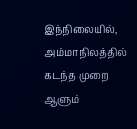இந்நிலையில், அம்மாநிலத்தில் கடந்த முறை ஆளும்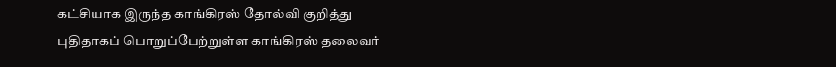கட்சியாக இருந்த காங்கிரஸ் தோல்வி குறித்து புதிதாகப் பொறுப்பேற்றுள்ள காங்கிரஸ் தலைவர்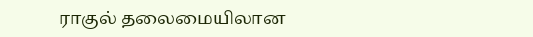ராகுல் தலைமையிலான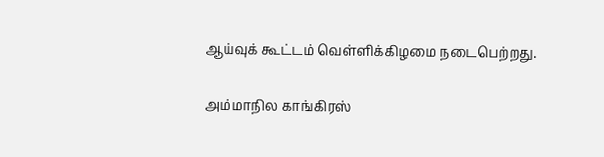ஆய்வுக் கூட்டம் வெள்ளிக்கிழமை நடைபெற்றது.

அம்மாநில காங்கிரஸ்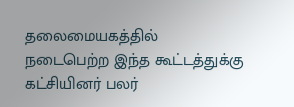தலைமையகத்தில் நடைபெற்ற இந்த கூட்டத்துக்கு கட்சியினர் பலர்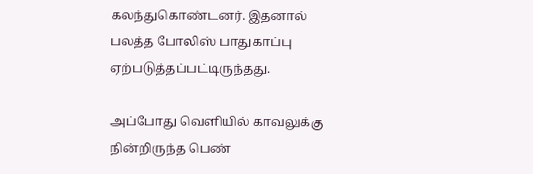கலந்துகொண்டனர். இதனால் பலத்த போலிஸ் பாதுகாப்பு ஏற்படுத்தப்பட்டிருந்தது.

அப்போது வெளியில் காவலுக்கு நின்றிருந்த பெண்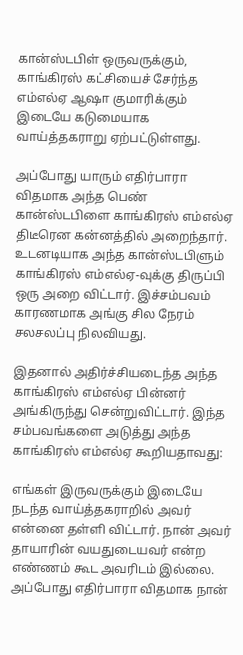கான்ஸ்டபிள் ஒருவருக்கும், காங்கிரஸ் கட்சியைச் சேர்ந்த எம்எல்ஏ ஆஷா குமாரிக்கும் இடையே கடுமையாக வாய்த்தகராறு ஏற்பட்டுள்ளது.

அப்போது யாரும் எதிர்பாரா விதமாக அந்த பெண் கான்ஸ்டபிளை காங்கிரஸ் எம்எல்ஏ திடீரென கன்னத்தில் அறைந்தார். உடனடியாக அந்த கான்ஸ்டபிளும் காங்கிரஸ் எம்எல்ஏ-வுக்கு திருப்பி ஒரு அறை விட்டார். இச்சம்பவம் காரணமாக அங்கு சில நேரம் சலசலப்பு நிலவியது.

இதனால் அதிர்ச்சியடைந்த அந்த காங்கிரஸ் எம்எல்ஏ பின்னர் அங்கிருந்து சென்றுவிட்டார். இந்த சம்பவங்களை அடுத்து அந்த காங்கிரஸ் எம்எல்ஏ கூறியதாவது:

எங்கள் இருவருக்கும் இடையே நடந்த வாய்த்தகராறில் அவர் என்னை தள்ளி விட்டார். நான் அவர் தாயாரின் வயதுடையவர் என்ற எண்ணம் கூட அவரிடம் இல்லை. அப்போது எதிர்பாரா விதமாக நான்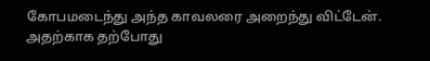கோபமடைந்து அந்த காவலரை அறைந்து விட்டேன். அதற்காக தற்போது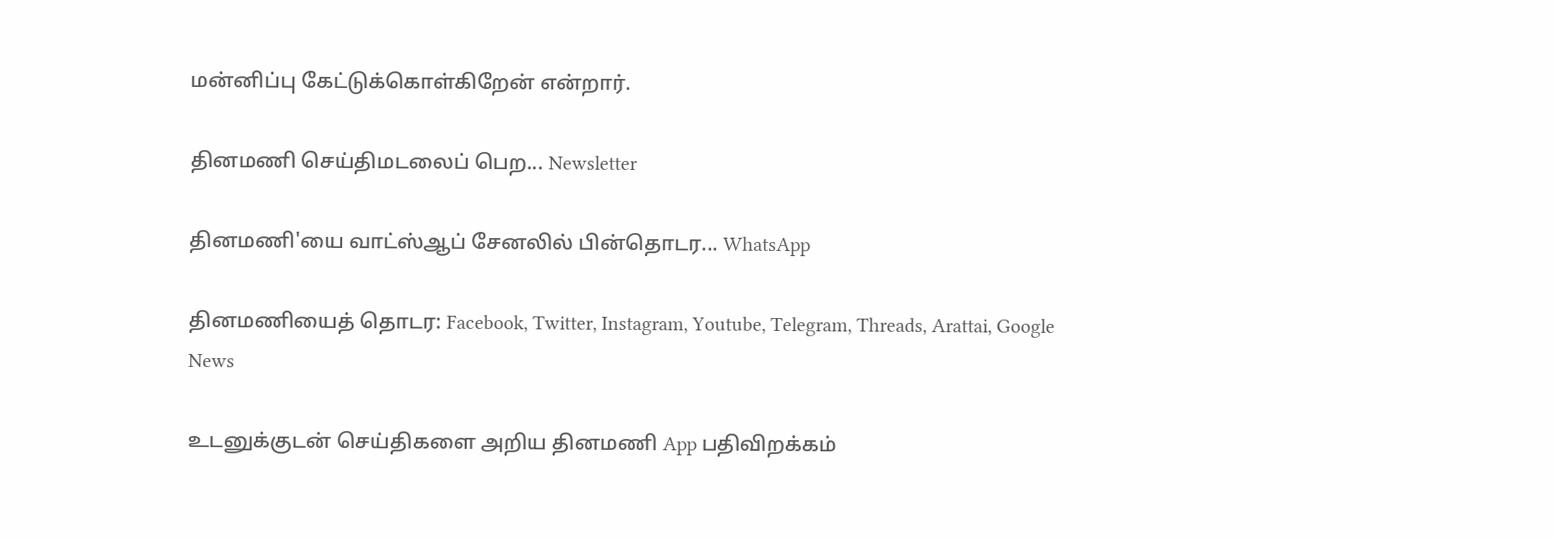மன்னிப்பு கேட்டுக்கொள்கிறேன் என்றார்.

தினமணி செய்திமடலைப் பெற... Newsletter

தினமணி'யை வாட்ஸ்ஆப் சேனலில் பின்தொடர... WhatsApp

தினமணியைத் தொடர: Facebook, Twitter, Instagram, Youtube, Telegram, Threads, Arattai, Google News

உடனுக்குடன் செய்திகளை அறிய தினமணி App பதிவிறக்கம்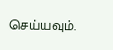செய்யவும்.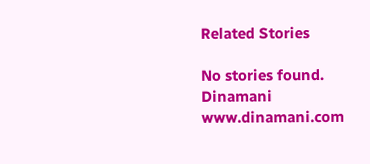Related Stories

No stories found.
Dinamani
www.dinamani.com